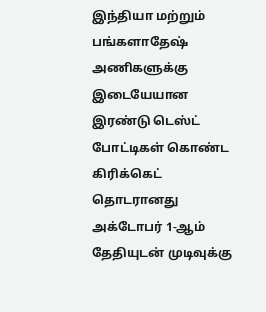இந்தியா மற்றும் பங்களாதேஷ் அணிகளுக்கு இடையேயான இரண்டு டெஸ்ட் போட்டிகள் கொண்ட கிரிக்கெட் தொடரானது அக்டோபர் 1-ஆம் தேதியுடன் முடிவுக்கு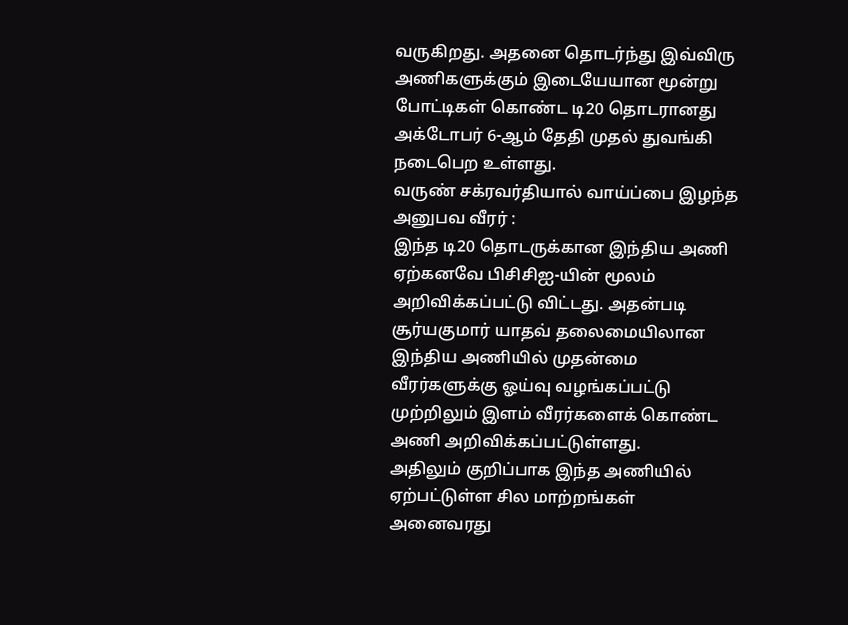வருகிறது. அதனை தொடர்ந்து இவ்விரு அணிகளுக்கும் இடையேயான மூன்று போட்டிகள் கொண்ட டி20 தொடரானது அக்டோபர் 6-ஆம் தேதி முதல் துவங்கி நடைபெற உள்ளது.
வருண் சக்ரவர்தியால் வாய்ப்பை இழந்த அனுபவ வீரர் :
இந்த டி20 தொடருக்கான இந்திய அணி ஏற்கனவே பிசிசிஐ-யின் மூலம் அறிவிக்கப்பட்டு விட்டது. அதன்படி சூர்யகுமார் யாதவ் தலைமையிலான இந்திய அணியில் முதன்மை வீரர்களுக்கு ஓய்வு வழங்கப்பட்டு முற்றிலும் இளம் வீரர்களைக் கொண்ட அணி அறிவிக்கப்பட்டுள்ளது.
அதிலும் குறிப்பாக இந்த அணியில் ஏற்பட்டுள்ள சில மாற்றங்கள் அனைவரது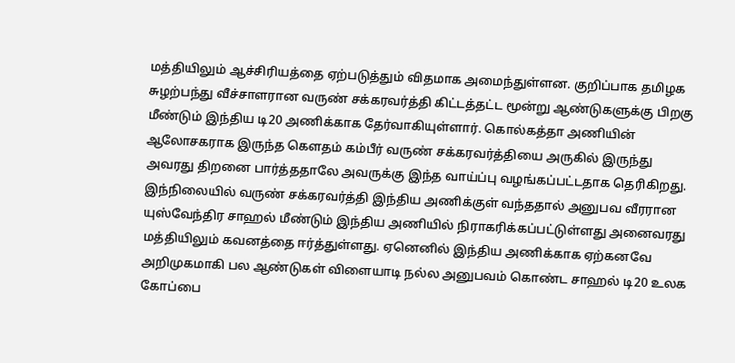மத்தியிலும் ஆச்சிரியத்தை ஏற்படுத்தும் விதமாக அமைந்துள்ளன. குறிப்பாக தமிழக சுழற்பந்து வீச்சாளரான வருண் சக்கரவர்த்தி கிட்டத்தட்ட மூன்று ஆண்டுகளுக்கு பிறகு மீண்டும் இந்திய டி20 அணிக்காக தேர்வாகியுள்ளார். கொல்கத்தா அணியின் ஆலோசகராக இருந்த கௌதம் கம்பீர் வருண் சக்கரவர்த்தியை அருகில் இருந்து அவரது திறனை பார்த்ததாலே அவருக்கு இந்த வாய்ப்பு வழங்கப்பட்டதாக தெரிகிறது.
இந்நிலையில் வருண் சக்கரவர்த்தி இந்திய அணிக்குள் வந்ததால் அனுபவ வீரரான யுஸ்வேந்திர சாஹல் மீண்டும் இந்திய அணியில் நிராகரிக்கப்பட்டுள்ளது அனைவரது மத்தியிலும் கவனத்தை ஈர்த்துள்ளது. ஏனெனில் இந்திய அணிக்காக ஏற்கனவே அறிமுகமாகி பல ஆண்டுகள் விளையாடி நல்ல அனுபவம் கொண்ட சாஹல் டி20 உலக கோப்பை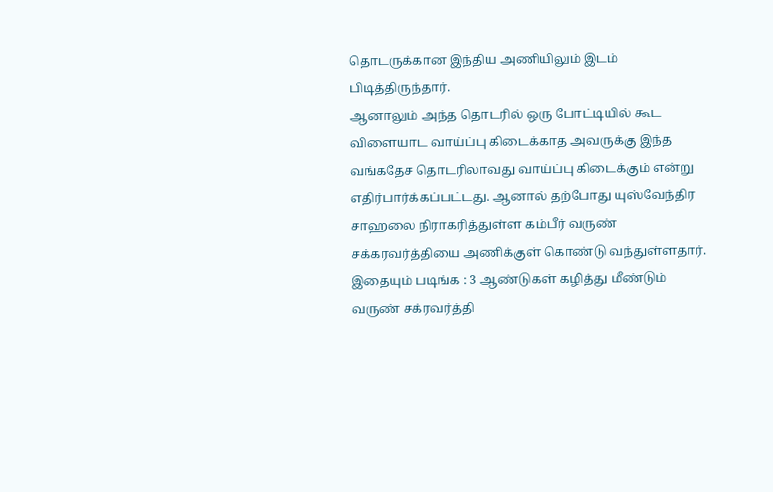தொடருக்கான இந்திய அணியிலும் இடம் பிடித்திருந்தார்.
ஆனாலும் அந்த தொடரில் ஒரு போட்டியில் கூட விளையாட வாய்ப்பு கிடைக்காத அவருக்கு இந்த வங்கதேச தொடரிலாவது வாய்ப்பு கிடைக்கும் என்று எதிர்பார்க்கப்பட்டது. ஆனால் தற்போது யுஸ்வேந்திர சாஹலை நிராகரித்துள்ள கம்பீர் வருண் சக்கரவர்த்தியை அணிக்குள் கொண்டு வந்துள்ளதார்.
இதையும் படிங்க : 3 ஆண்டுகள் கழித்து மீண்டும் வருண் சக்ரவர்த்தி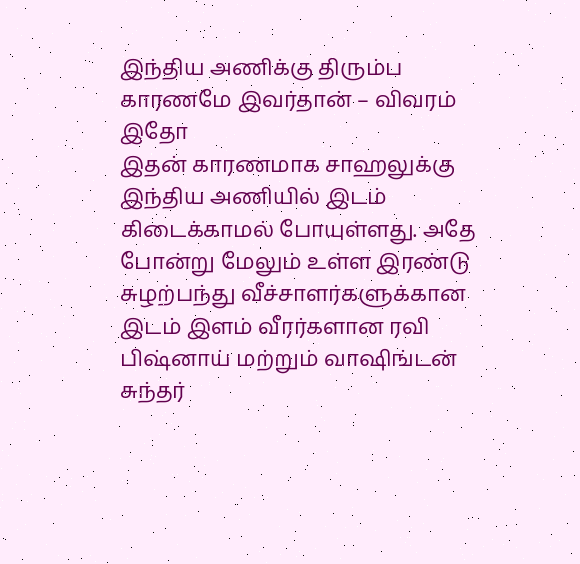இந்திய அணிக்கு திரும்ப காரணமே இவர்தான் – விவரம் இதோ
இதன் காரணமாக சாஹலுக்கு இந்திய அணியில் இடம் கிடைக்காமல் போயுள்ளது. அதே போன்று மேலும் உள்ள இரண்டு சுழற்பந்து வீச்சாளர்களுக்கான இடம் இளம் வீரர்களான ரவி பிஷ்னாய் மற்றும் வாஷிங்டன் சுந்தர்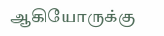ஆகியோருக்கு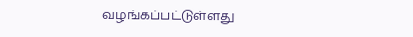வழங்கப்பட்டுள்ளது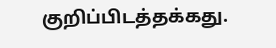குறிப்பிடத்தக்கது.